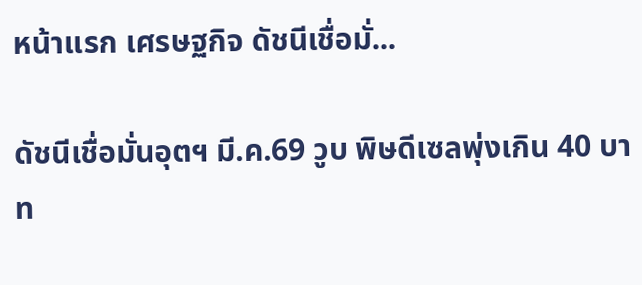หน้าแรก เศรษฐกิจ ดัชนีเชื่อมั่...

ดัชนีเชื่อมั่นอุตฯ มี.ค.69 วูบ พิษดีเซลพุ่งเกิน 40 บาท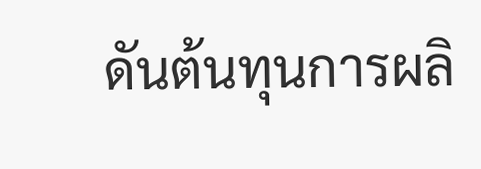ดันต้นทุนการผลิ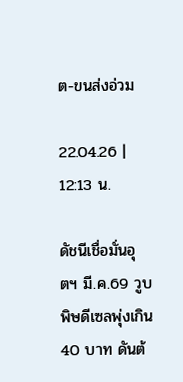ต-ขนส่งอ่วม

22.04.26 | 12:13 น.

ดัชนีเชื่อมั่นอุตฯ มี.ค.69 วูบ พิษดีเซลพุ่งเกิน 40 บาท ดันต้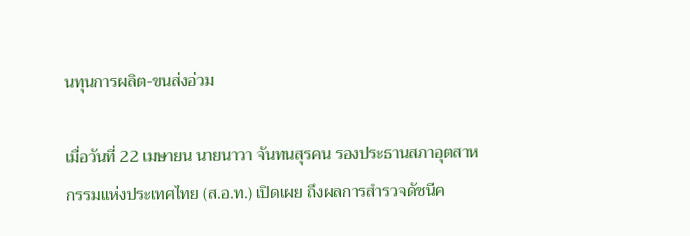นทุนการผลิต-ขนส่งอ่วม

เมื่อวันที่ 22 เมษายน นายนาวา จันทนสุรคน รองประธานสภาอุตสาหกรรมแห่งประเทศไทย (ส.อ.ท.) เปิดเผย ถึงผลการสำรวจดัชนีค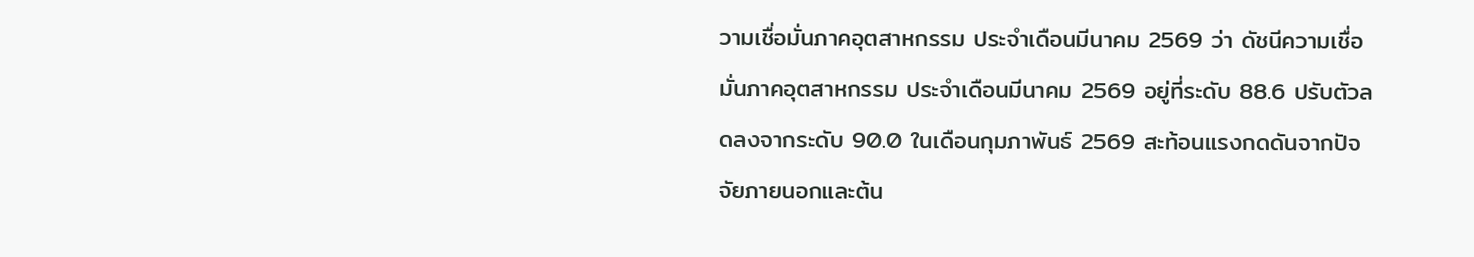วามเชื่อมั่นภาคอุตสาหกรรม ประจำเดือนมีนาคม 2569 ว่า ดัชนีความเชื่อมั่นภาคอุตสาหกรรม ประจำเดือนมีนาคม 2569 อยู่ที่ระดับ 88.6 ปรับตัวลดลงจากระดับ 90.0 ในเดือนกุมภาพันธ์ 2569 สะท้อนแรงกดดันจากปัจจัยภายนอกและต้น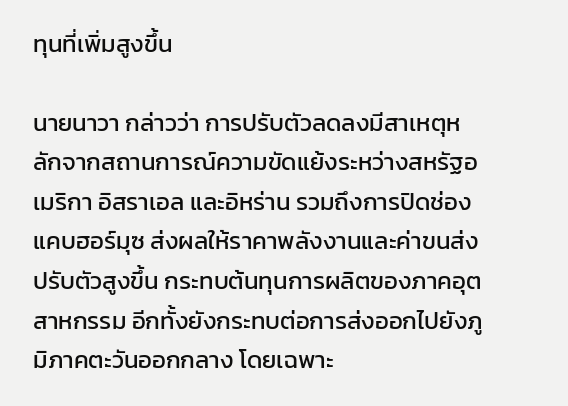ทุนที่เพิ่มสูงขึ้น

นายนาวา กล่าวว่า การปรับตัวลดลงมีสาเหตุหลักจากสถานการณ์ความขัดแย้งระหว่างสหรัฐอเมริกา อิสราเอล และอิหร่าน รวมถึงการปิดช่องแคบฮอร์มุซ ส่งผลให้ราคาพลังงานและค่าขนส่งปรับตัวสูงขึ้น กระทบต้นทุนการผลิตของภาคอุตสาหกรรม อีกทั้งยังกระทบต่อการส่งออกไปยังภูมิภาคตะวันออกกลาง โดยเฉพาะ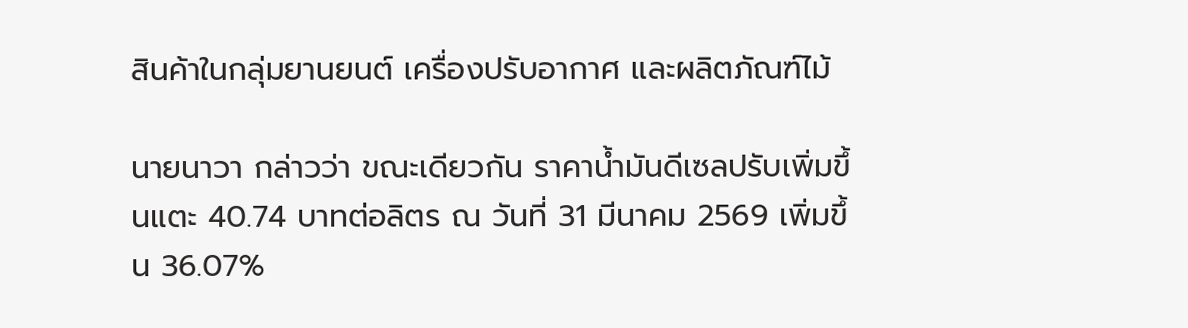สินค้าในกลุ่มยานยนต์ เครื่องปรับอากาศ และผลิตภัณฑ์ไม้

นายนาวา กล่าวว่า ขณะเดียวกัน ราคาน้ำมันดีเซลปรับเพิ่มขึ้นแตะ 40.74 บาทต่อลิตร ณ วันที่ 31 มีนาคม 2569 เพิ่มขึ้น 36.07%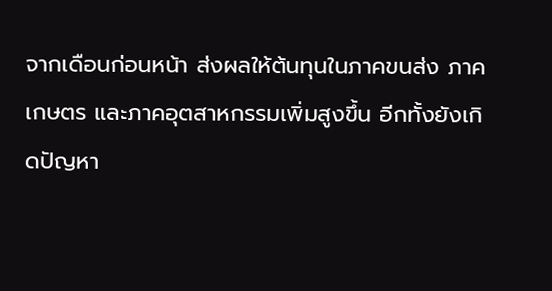จากเดือนก่อนหน้า ส่งผลให้ต้นทุนในภาคขนส่ง ภาคเกษตร และภาคอุตสาหกรรมเพิ่มสูงขึ้น อีกทั้งยังเกิดปัญหา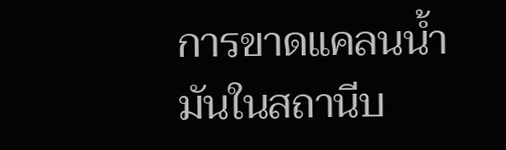การขาดแคลนน้ำมันในสถานีบ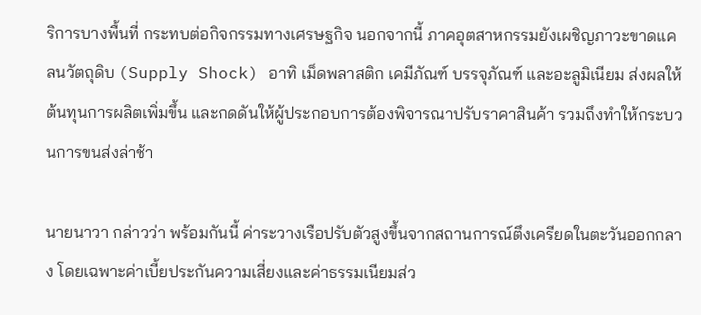ริการบางพื้นที่ กระทบต่อกิจกรรมทางเศรษฐกิจ นอกจากนี้ ภาคอุตสาหกรรมยังเผชิญภาวะขาดแคลนวัตถุดิบ (Supply Shock) อาทิ เม็ดพลาสติก เคมีภัณฑ์ บรรจุภัณฑ์ และอะลูมิเนียม ส่งผลให้ต้นทุนการผลิตเพิ่มขึ้น และกดดันให้ผู้ประกอบการต้องพิจารณาปรับราคาสินค้า รวมถึงทำให้กระบวนการขนส่งล่าช้า

นายนาวา กล่าวว่า พร้อมกันนี้ ค่าระวางเรือปรับตัวสูงขึ้นจากสถานการณ์ตึงเครียดในตะวันออกกลาง โดยเฉพาะค่าเบี้ยประกันความเสี่ยงและค่าธรรมเนียมส่ว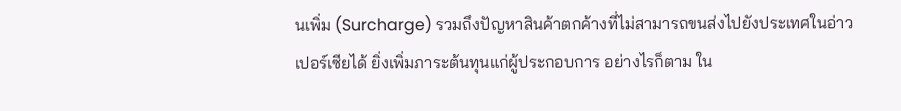นเพิ่ม (Surcharge) รวมถึงปัญหาสินค้าตกค้างที่ไม่สามารถขนส่งไปยังประเทศในอ่าวเปอร์เซียได้ ยิ่งเพิ่มภาระต้นทุนแก่ผู้ประกอบการ อย่างไรก็ตาม ใน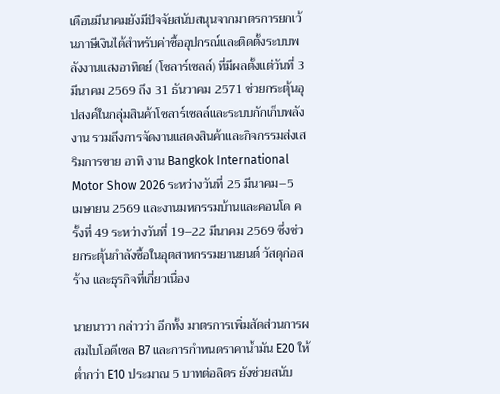เดือนมีนาคมยังมีปัจจัยสนับสนุนจากมาตรการยกเว้นภาษีเงินได้สำหรับค่าซื้ออุปกรณ์และติดตั้งระบบพลังงานแสงอาทิตย์ (โซลาร์เซลล์) ที่มีผลตั้งแต่วันที่ 3 มีนาคม 2569 ถึง 31 ธันวาคม 2571 ช่วยกระตุ้นอุปสงค์ในกลุ่มสินค้าโซลาร์เซลล์และระบบกักเก็บพลังงาน รวมถึงการจัดงานแสดงสินค้าและกิจกรรมส่งเสริมการขาย อาทิ งาน Bangkok International Motor Show 2026 ระหว่างวันที่ 25 มีนาคม–5 เมษายน 2569 และงานมหกรรมบ้านและคอนโด ครั้งที่ 49 ระหว่างวันที่ 19–22 มีนาคม 2569 ซึ่งช่วยกระตุ้นกำลังซื้อในอุตสาหกรรมยานยนต์ วัสดุก่อสร้าง และธุรกิจที่เกี่ยวเนื่อง

นายนาวา กล่าวว่า อีกทั้ง มาตรการเพิ่มสัดส่วนการผสมไบโอดีเซล B7 และการกำหนดราคาน้ำมัน E20 ให้ต่ำกว่า E10 ประมาณ 5 บาทต่อลิตร ยังช่วยสนับ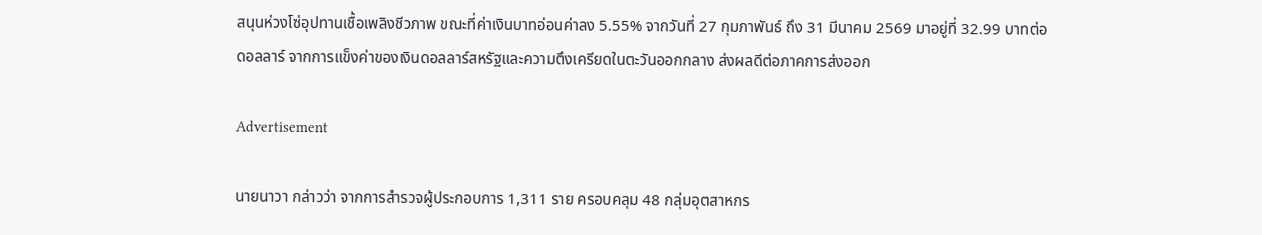สนุนห่วงโซ่อุปทานเชื้อเพลิงชีวภาพ ขณะที่ค่าเงินบาทอ่อนค่าลง 5.55% จากวันที่ 27 กุมภาพันธ์ ถึง 31 มีนาคม 2569 มาอยู่ที่ 32.99 บาทต่อดอลลาร์ จากการแข็งค่าของเงินดอลลาร์สหรัฐและความตึงเครียดในตะวันออกกลาง ส่งผลดีต่อภาคการส่งออก

Advertisement

นายนาวา กล่าวว่า จากการสำรวจผู้ประกอบการ 1,311 ราย ครอบคลุม 48 กลุ่มอุตสาหกร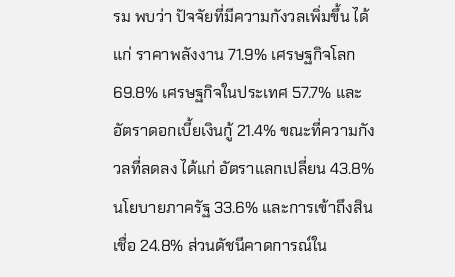รม พบว่า ปัจจัยที่มีความกังวลเพิ่มขึ้น ได้แก่ ราคาพลังงาน 71.9% เศรษฐกิจโลก 69.8% เศรษฐกิจในประเทศ 57.7% และอัตราดอกเบี้ยเงินกู้ 21.4% ขณะที่ความกังวลที่ลดลง ได้แก่ อัตราแลกเปลี่ยน 43.8% นโยบายภาครัฐ 33.6% และการเข้าถึงสินเชื่อ 24.8% ส่วนดัชนีคาดการณ์ใน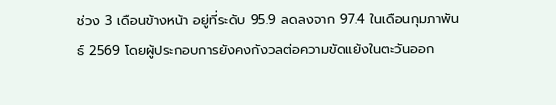ช่วง 3 เดือนข้างหน้า อยู่ที่ระดับ 95.9 ลดลงจาก 97.4 ในเดือนกุมภาพันธ์ 2569 โดยผู้ประกอบการยังคงกังวลต่อความขัดแย้งในตะวันออก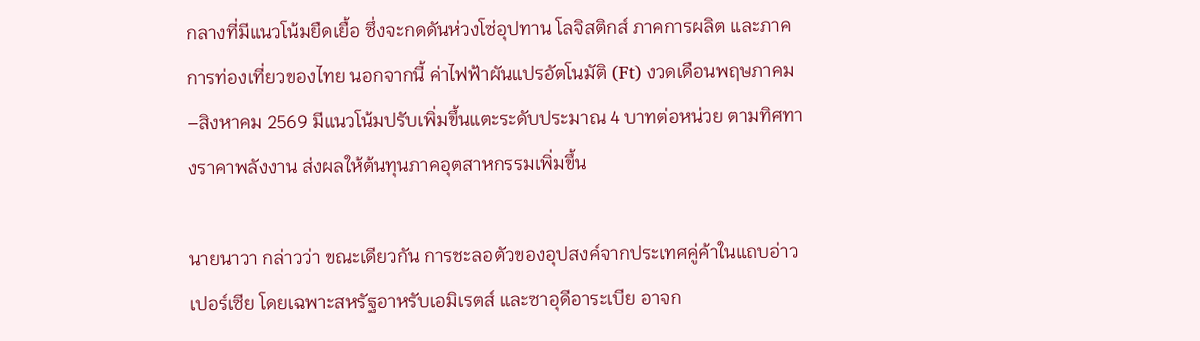กลางที่มีแนวโน้มยืดเยื้อ ซึ่งจะกดดันห่วงโซ่อุปทาน โลจิสติกส์ ภาคการผลิต และภาคการท่องเที่ยวของไทย นอกจากนี้ ค่าไฟฟ้าผันแปรอัตโนมัติ (Ft) งวดเดือนพฤษภาคม–สิงหาคม 2569 มีแนวโน้มปรับเพิ่มขึ้นแตะระดับประมาณ 4 บาทต่อหน่วย ตามทิศทางราคาพลังงาน ส่งผลให้ต้นทุนภาคอุตสาหกรรมเพิ่มขึ้น

นายนาวา กล่าวว่า ขณะเดียวกัน การชะลอตัวของอุปสงค์จากประเทศคู่ค้าในแถบอ่าวเปอร์เซีย โดยเฉพาะสหรัฐอาหรับเอมิเรตส์ และซาอุดีอาระเบีย อาจก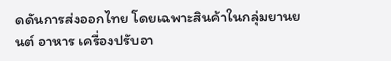ดดันการส่งออกไทย โดยเฉพาะสินค้าในกลุ่มยานยนต์ อาหาร เครื่องปรับอา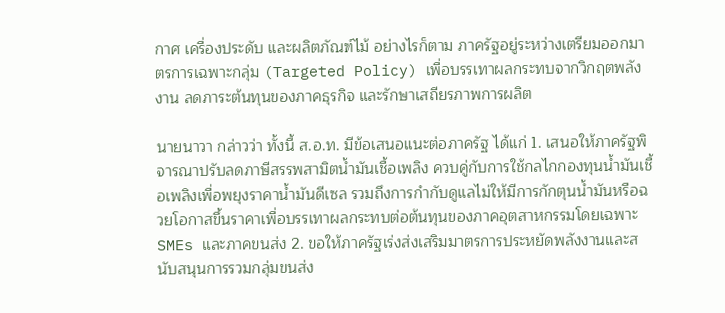กาศ เครื่องประดับ และผลิตภัณฑ์ไม้ อย่างไรก็ตาม ภาครัฐอยู่ระหว่างเตรียมออกมาตรการเฉพาะกลุ่ม (Targeted Policy) เพื่อบรรเทาผลกระทบจากวิกฤตพลังงาน ลดภาระต้นทุนของภาคธุรกิจ และรักษาเสถียรภาพการผลิต

นายนาวา กล่าวว่า ทั้งนี้ ส.อ.ท. มีข้อเสนอแนะต่อภาครัฐ ได้แก่ 1. เสนอให้ภาครัฐพิจารณาปรับลดภาษีสรรพสามิตน้ำมันเชื้อเพลิง ควบคู่กับการใช้กลไกกองทุนน้ำมันเชื้อเพลิงเพื่อพยุงราคาน้ำมันดีเซล รวมถึงการกำกับดูแลไม่ให้มีการกักตุนน้ำมันหรือฉวยโอกาสขึ้นราคาเพื่อบรรเทาผลกระทบต่อต้นทุนของภาคอุตสาหกรรมโดยเฉพาะ SMEs และภาคขนส่ง 2. ขอให้ภาครัฐเร่งส่งเสริมมาตรการประหยัดพลังงานและสนับสนุนการรวมกลุ่มขนส่ง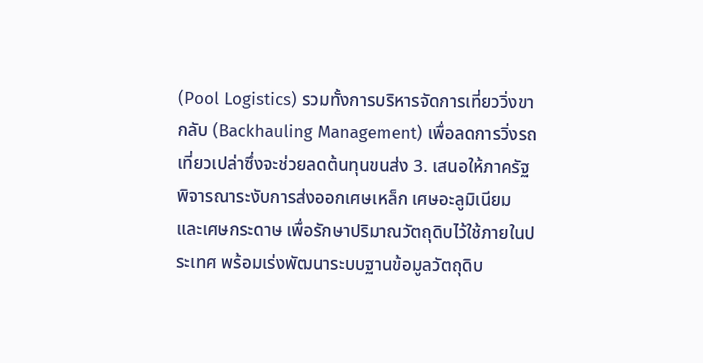(Pool Logistics) รวมทั้งการบริหารจัดการเที่ยววิ่งขากลับ (Backhauling Management) เพื่อลดการวิ่งรถเที่ยวเปล่าซึ่งจะช่วยลดต้นทุนขนส่ง 3. เสนอให้ภาครัฐพิจารณาระงับการส่งออกเศษเหล็ก เศษอะลูมิเนียม และเศษกระดาษ เพื่อรักษาปริมาณวัตถุดิบไว้ใช้ภายในประเทศ พร้อมเร่งพัฒนาระบบฐานข้อมูลวัตถุดิบ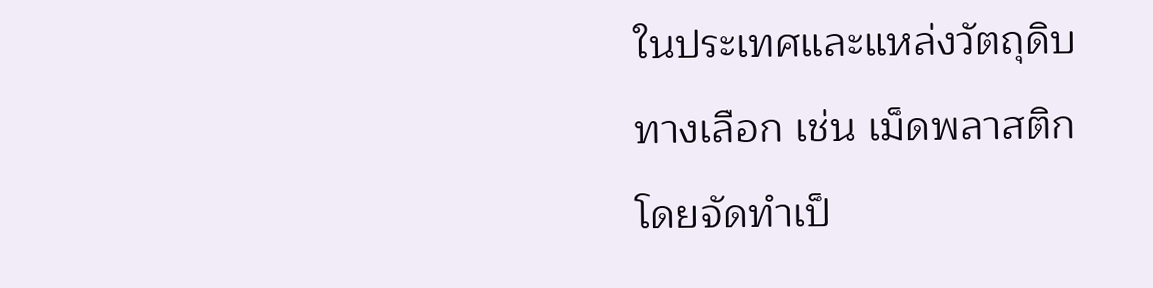ในประเทศและแหล่งวัตถุดิบทางเลือก เช่น เม็ดพลาสติก โดยจัดทำเป็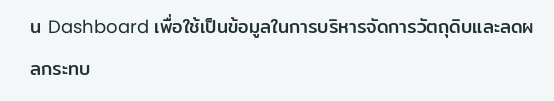น Dashboard เพื่อใช้เป็นข้อมูลในการบริหารจัดการวัตถุดิบและลดผลกระทบ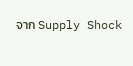จาก Supply Shock